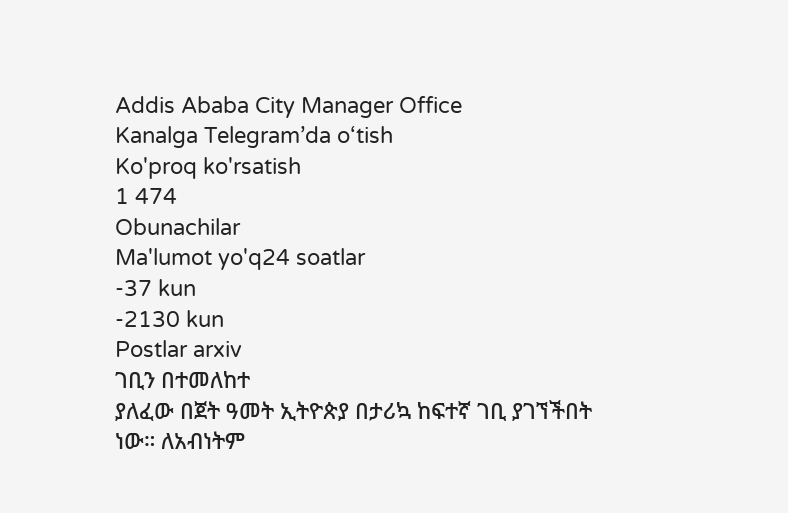Addis Ababa City Manager Office
Kanalga Telegram’da o‘tish
Ko'proq ko'rsatish
1 474
Obunachilar
Ma'lumot yo'q24 soatlar
-37 kun
-2130 kun
Postlar arxiv
ገቢን በተመለከተ
ያለፈው በጀት ዓመት ኢትዮጵያ በታሪኳ ከፍተኛ ገቢ ያገኘችበት ነው። ለአብነትም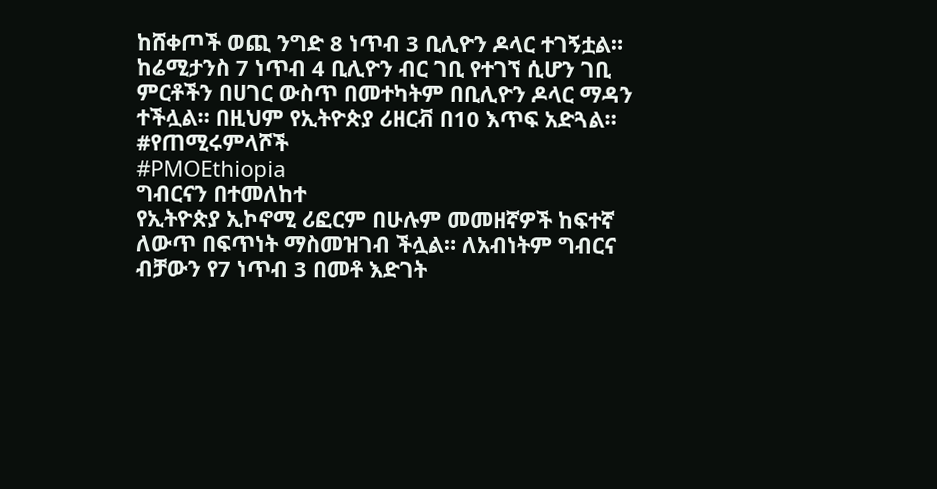ከሸቀጦች ወጪ ንግድ 8 ነጥብ 3 ቢሊዮን ዶላር ተገኝቷል። ከሬሚታንስ 7 ነጥብ 4 ቢሊዮን ብር ገቢ የተገኘ ሲሆን ገቢ ምርቶችን በሀገር ውስጥ በመተካትም በቢሊዮን ዶላር ማዳን ተችሏል። በዚህም የኢትዮጵያ ሪዘርቭ በ10 እጥፍ አድጓል።
#የጠሚሩምላሾች
#PMOEthiopia
ግብርናን በተመለከተ
የኢትዮጵያ ኢኮኖሚ ሪፎርም በሁሉም መመዘኛዎች ከፍተኛ ለውጥ በፍጥነት ማስመዝገብ ችሏል። ለአብነትም ግብርና ብቻውን የ7 ነጥብ 3 በመቶ እድገት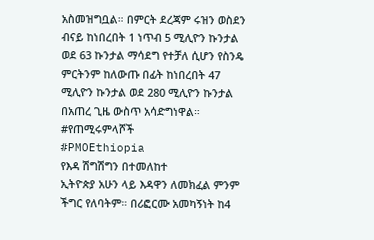አስመዝግቧል። በምርት ደረጃም ሩዝን ወስደን ብናይ ከነበረበት 1 ነጥብ 5 ሚሊዮን ኩንታል ወደ 63 ኩንታል ማሳደግ የተቻለ ሲሆን የስንዴ ምርትንም ከለውጡ በፊት ከነበረበት 47 ሚሊዮን ኩንታል ወደ 280 ሚሊዮን ኩንታል በአጠረ ጊዜ ውስጥ አሳድግነዋል።
#የጠሚሩምላሾች
#PMOEthiopia
የእዳ ሽግሽግን በተመለከተ
ኢትዮጵያ አሁን ላይ እዳዋን ለመክፈል ምንም ችግር የለባትም። በሪፎርሙ አመካኝነት ከ4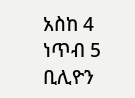አስከ 4 ነጥብ 5 ቢሊዮን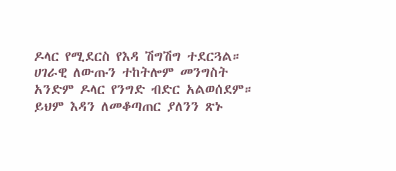ዶላር የሚደርስ የእዳ ሽግሽግ ተደርጓል። ሀገራዊ ለውጡን ተከትሎም መንግስት አንድም ዶላር የንግድ ብድር አልወሰደም። ይህም እዳን ለመቆጣጠር ያለንን ጽኑ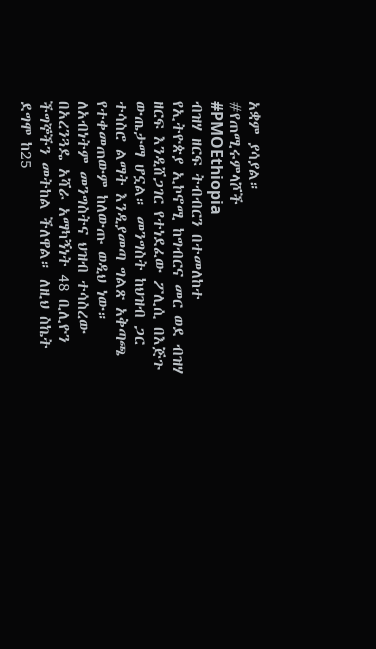አቋም ያሳያል።
#የጠሚሩምላሾች
#PMOEthiopia
ብዝሃ ዘርፍ ትብብርን በተመለከተ
የኢትዮጵያ ኢኮኖሚ ከግብርና መር ወደ ብዝሃ ዘርፍ እንዲሸጋገር የተነደፈው ፖሊሲ በእጅጉ ውጤታማ ሆኗል። መንግስት ከህዝብ ጋር ተሳስሮ ልማት እንዲያመጣ ግልጽ አቅጣጫ የተቀመጠውም ከለውጡ ወዲህ ነው። ለአብነትም መንግስትና ህዝብ ተሳስረው በአረንጓዴ አሻራ አማካኝነት 48 ቢሊዮን ችግኞችን መትከል ችለዋል። ለዚህ ስኬት ደግሞ ከ25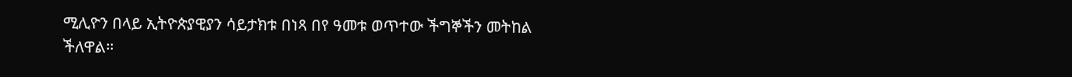ሚሊዮን በላይ ኢትዮጵያዊያን ሳይታክቱ በነጻ በየ ዓመቱ ወጥተው ችግኞችን መትከል ችለዋል።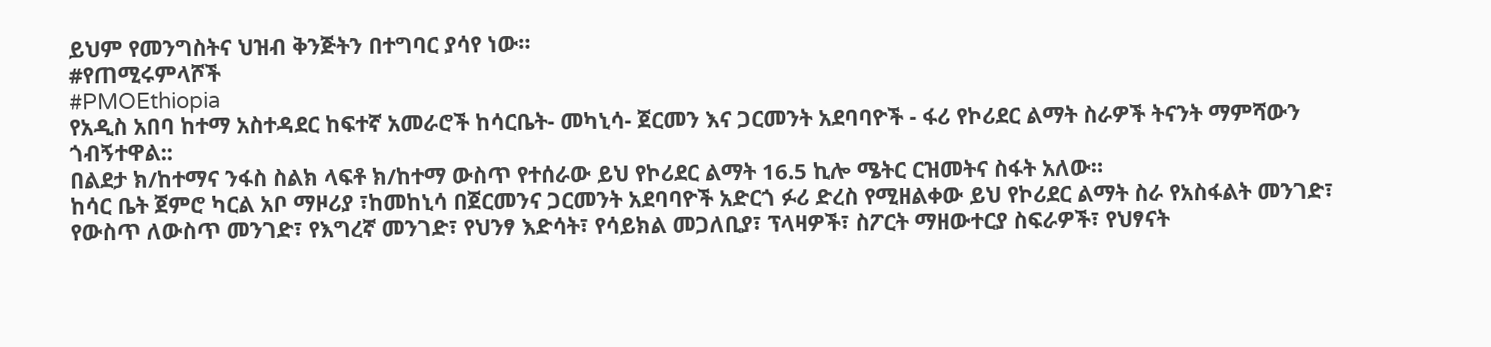ይህም የመንግስትና ህዝብ ቅንጅትን በተግባር ያሳየ ነው።
#የጠሚሩምላሾች
#PMOEthiopia
የአዲስ አበባ ከተማ አስተዳደር ከፍተኛ አመራሮች ከሳርቤት- መካኒሳ- ጀርመን እና ጋርመንት አደባባዮች - ፋሪ የኮሪደር ልማት ስራዎች ትናንት ማምሻውን ጎብኝተዋል::
በልደታ ክ/ከተማና ንፋስ ስልክ ላፍቶ ክ/ከተማ ውስጥ የተሰራው ይህ የኮሪደር ልማት 16.5 ኪሎ ሜትር ርዝመትና ስፋት አለው።
ከሳር ቤት ጀምሮ ካርል አቦ ማዞሪያ ፣ከመከኒሳ በጀርመንና ጋርመንት አደባባዮች አድርጎ ፉሪ ድረስ የሚዘልቀው ይህ የኮሪደር ልማት ስራ የአስፋልት መንገድ፣ የውስጥ ለውስጥ መንገድ፣ የእግረኛ መንገድ፣ የህንፃ እድሳት፣ የሳይክል መጋለቢያ፣ ፕላዛዎች፣ ስፖርት ማዘውተርያ ስፍራዎች፣ የህፃናት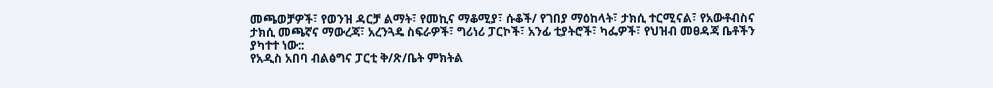መጫወቻዎች፣ የወንዝ ዳርቻ ልማት፣ የመኪና ማቆሚያ፣ ሱቆች/ የገበያ ማዕከላት፣ ታክሲ ተርሚናል፣ የአውቶብስና ታክሲ መጫኛና ማውረጃ፣ አረንጓዴ ስፍራዎች፣ ግሪነሪ ፓርኮች፣ አንፊ ቲያትሮች፣ ካፌዎች፣ የህዝብ መፀዳጃ ቤቶችን ያካተተ ነው::
የአዲስ አበባ ብልፅግና ፓርቲ ቅ/ጽ/ቤት ምክትል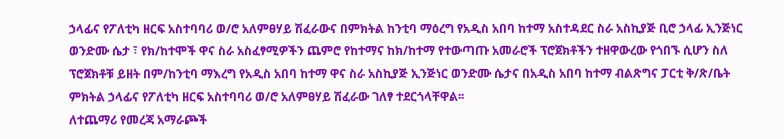ኃላፊና የፖለቲካ ዘርፍ አስተባባሪ ወ/ሮ አለምፀሃይ ሽፈራውና በምክትል ከንቲባ ማዕረግ የአዲስ አበባ ከተማ አስተዳደር ስራ አስኪያጅ ቢሮ ኃላፊ ኢንጅነር ወንድሙ ሴታ ፣ የክ/ከተሞች ዋና ስራ አስፈፃሚዎችን ጨምሮ የከተማና ከክ/ከተማ የተውጣጡ አመራሮች ፕሮጀክቶችን ተዘዋውረው የጎበኙ ሲሆን ስለ ፕሮጀክቶቹ ይዘት በም/ከንቲባ ማእረግ የአዲስ አበባ ከተማ ዋና ስራ አስኪያጅ ኢንጅነር ወንድሙ ሴታና በአዲስ አበባ ከተማ ብልጽግና ፓርቲ ቅ/ጽ/ቤት ምክትል ኃላፊና የፖለቲካ ዘርፍ አስተባባሪ ወ/ሮ አለምፀሃይ ሽፈራው ገለፃ ተደርጎላቸዋል፡፡
ለተጨማሪ የመረጃ አማራጮች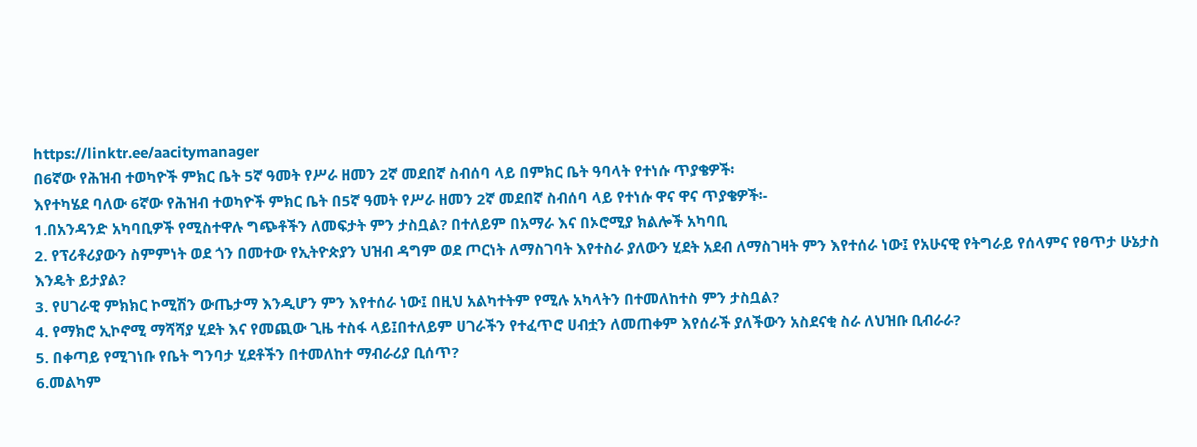https://linktr.ee/aacitymanager
በ6ኛው የሕዝብ ተወካዮች ምክር ቤት 5ኛ ዓመት የሥራ ዘመን 2ኛ መደበኛ ስብሰባ ላይ በምክር ቤት ዓባላት የተነሱ ጥያቄዎች፡
እየተካሄደ ባለው 6ኛው የሕዝብ ተወካዮች ምክር ቤት በ5ኛ ዓመት የሥራ ዘመን 2ኛ መደበኛ ስብሰባ ላይ የተነሱ ዋና ዋና ጥያቄዎች፡-
1.በአንዳንድ አካባቢዎች የሚስተዋሉ ግጭቶችን ለመፍታት ምን ታስቧል? በተለይም በአማራ እና በኦሮሚያ ክልሎች አካባቢ
2. የፕሪቶሪያውን ስምምነት ወደ ጎን በመተው የኢትዮጵያን ህዝብ ዳግም ወደ ጦርነት ለማስገባት እየተስራ ያለውን ሂደት አደብ ለማስገዛት ምን እየተሰራ ነው፤ የአሁናዊ የትግራይ የሰላምና የፀጥታ ሁኔታስ እንዴት ይታያል?
3. የሀገራዊ ምክክር ኮሚሽን ውጤታማ እንዲሆን ምን እየተሰራ ነው፤ በዚህ አልካተትም የሚሉ አካላትን በተመለከተስ ምን ታስቧል?
4. የማክሮ ኢኮኖሚ ማሻሻያ ሂደት እና የመጪው ጊዜ ተስፋ ላይ፤በተለይም ሀገራችን የተፈጥሮ ሀብቷን ለመጠቀም እየሰራች ያለችውን አስደናቂ ስራ ለህዝቡ ቢብራራ?
5. በቀጣይ የሚገነቡ የቤት ግንባታ ሂደቶችን በተመለከተ ማብራሪያ ቢሰጥ?
6.መልካም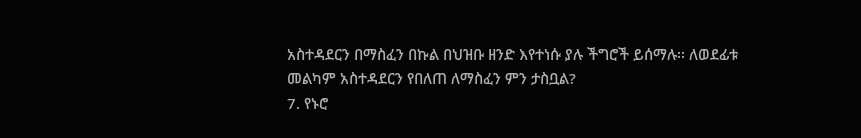አስተዳደርን በማስፈን በኩል በህዝቡ ዘንድ እየተነሱ ያሉ ችግሮች ይሰማሉ፡፡ ለወደፊቱ መልካም አስተዳደርን የበለጠ ለማስፈን ምን ታስቧል?
7. የኑሮ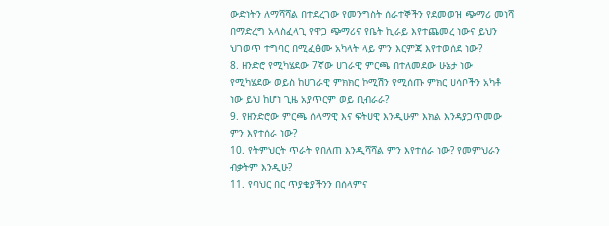ውድነትን ለማሻሻል በተደረገው የመንግስት ሰራተኞችን የደመወዝ ጭማሪ መነሻ በማድረግ አላስፈላጊ የዋጋ ጭማሪና የቤት ኪራይ እየተጨመረ ነውና ይህን ህገወጥ ተግባር በሚፈፅሙ አካላት ላይ ምን እርምጃ እየተወሰደ ነው?
8. ዘንድሮ የሚካሄደው 7ኛው ሀገራዊ ምርጫ በተለመደው ሁኔታ ነው የሚካሄደው ወይስ ከሀገራዊ ምክክር ኮሚሽን የሚሰጡ ምክር ሀሳቦችን አካቶ ነው ይህ ከሆነ ጊዜ አያጥርም ወይ ቢብራራ?
9. የዘንድሮው ምርጫ ሰላማዊ እና ፍትሀዊ እንዲሁም እክል እንዳያጋጥመው ምን እየተሰራ ነው?
10. የትምህርት ጥራት የበለጠ እንዲሻሻል ምን እየተሰራ ነው? የመምህራን ብቃትም እንዲሁ?
11. የባህር በር ጥያቄያችንን በሰላምና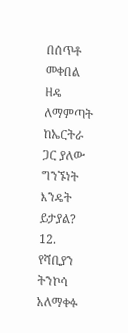በሰጥቶ መቀበል ዘዴ ለማምጣት ከኤርትራ ጋር ያለው ግንኙነት እንዴት ይታያል?
12. የሻቢያን ትንኮሳ አለማቀፉ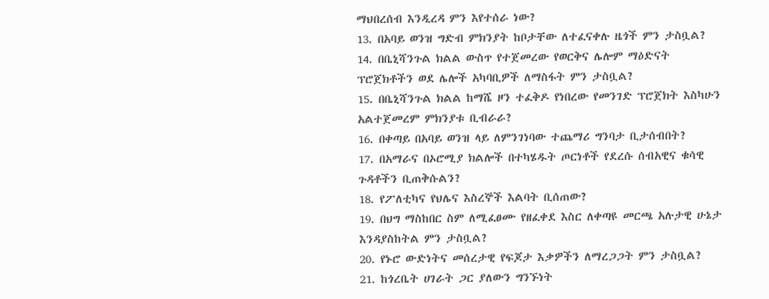ማህበረሰብ እንዲረዳ ምን እየተሰራ ነው?
13. በአባይ ወንዝ ግድብ ምክንያት ከቦታቸው ለተፈናቀሉ ዜጎች ምን ታስቧል?
14. በቤኒሻንጉል ክልል ውስጥ የተጀመረው የወርቅና ሌሎም ማዕድናት ፕሮጀክቶችን ወደ ሌሎች አካባቢዎች ለማስፋት ምን ታስቧል?
15. በቤኒሻንጉል ክልል ከማሼ ዞን ተፈቅዶ የነበረው የመንገድ ፕሮጀክት እስካሁን አልተጀመረም ምክንያቱ ቢብራራ?
16. በቀጣይ በአባይ ወንዝ ላይ ለምንገነባው ተጨማሪ ግንባታ ቢታሰብበት?
17. በአማራና በኦሮሚያ ክልሎች በተካሄዱት ጦርነቶች የደረሱ ሰብአዊና ቁሳዊ ጉዳቶችን ቢጠቅሱልን?
18. የፖለቲካና የህሌና እስረኞች እልባት ቢሰጠው?
19. በህግ ማስከበር ስም ለሚፈፀሙ የዘፈቀደ እስር ለቀጣዩ መርጫ አሉታዊ ሁኔታ እንዳያስከትል ምን ታስቧል?
20. የኑሮ ውድነትና መሰረታዊ የፍጆታ እቃዎችን ለማረጋጋት ምን ታስቧል?
21. ከጎረቤት ሀገራት ጋር ያለውን ግንኙነት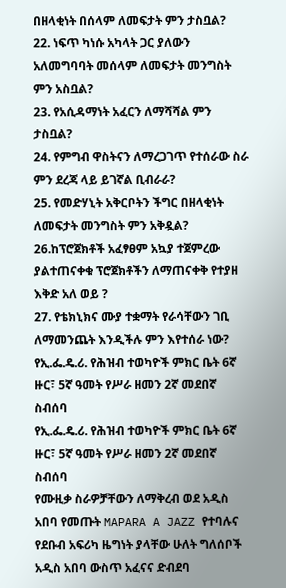በዘላቂነት በሰላም ለመፍታት ምን ታስቧል?
22. ነፍጥ ካነሱ አካላት ጋር ያለውን አለመግባባት መሰላም ለመፍታት መንግስት ምን አስቧል?
23. የአሲዳማነት አፈርን ለማሻሻል ምን ታስቧል?
24. የምግብ ዋስትናን ለማረጋገጥ የተሰራው ስራ ምን ደረጃ ላይ ይገኛል ቢብራራ?
25. የመድሃኒት አቅርቦትን ችግር በዘላቂነት ለመፍታት መንግስት ምን አቅዷል?
26.ከፕሮጀክቶች አፈፃፀም አኳያ ተጀምረው ያልተጠናቀቁ ፕሮጀክቶችን ለማጠናቀቅ የተያዘ እቅድ አለ ወይ ?
27. የቴክኒክና ሙያ ተቋማት የራሳቸውን ገቢ ለማመንጨት እንዲችሉ ምን እየተሰራ ነው?
የኢ.ፌ.ዴ.ሪ. የሕዝብ ተወካዮች ምክር ቤት 6ኛ ዙር፣ 5ኛ ዓመት የሥራ ዘመን 2ኛ መደበኛ ስብሰባ
የኢ.ፌ.ዴ.ሪ. የሕዝብ ተወካዮች ምክር ቤት 6ኛ ዙር፣ 5ኛ ዓመት የሥራ ዘመን 2ኛ መደበኛ ስብሰባ
የሙዚቃ ስራዎቻቸውን ለማቅረብ ወደ አዲስ አበባ የመጡት MAPARA A JAZZ የተባሉና የደቡብ አፍሪካ ዜግነት ያላቸው ሁለት ግለሰቦች አዲስ አበባ ውስጥ አፈናና ድብደባ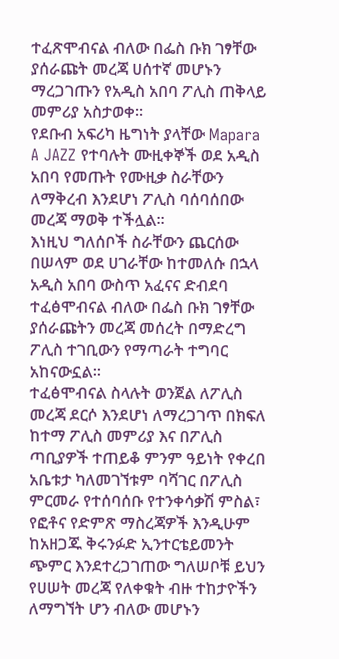ተፈጽሞብናል ብለው በፌስ ቡክ ገፃቸው ያሰራጩት መረጃ ሀሰተኛ መሆኑን ማረጋገጡን የአዲስ አበባ ፖሊስ ጠቅላይ መምሪያ አስታወቀ።
የደቡብ አፍሪካ ዜግነት ያላቸው Mapara A JAZZ የተባሉት ሙዚቀኞች ወደ አዲስ አበባ የመጡት የሙዚቃ ስራቸውን ለማቅረብ እንደሆነ ፖሊስ ባሰባሰበው መረጃ ማወቅ ተችሏል።
እነዚህ ግለሰቦች ስራቸውን ጨርሰው በሠላም ወደ ሀገራቸው ከተመለሱ በኋላ አዲስ አበባ ውስጥ አፈናና ድብደባ ተፈፅሞብናል ብለው በፌስ ቡክ ገፃቸው ያሰራጩትን መረጃ መሰረት በማድረግ ፖሊስ ተገቢውን የማጣራት ተግባር አከናውኗል።
ተፈፅሞብናል ስላሉት ወንጀል ለፖሊስ መረጃ ደርሶ እንደሆነ ለማረጋገጥ በክፍለ ከተማ ፖሊስ መምሪያ እና በፖሊስ ጣቢያዎች ተጠይቆ ምንም ዓይነት የቀረበ አቤቱታ ካለመገኘቱም ባሻገር በፖሊስ ምርመራ የተሰባሰቡ የተንቀሳቃሽ ምስል፣ የፎቶና የድምጽ ማስረጃዎች እንዲሁም ከአዘጋጁ ቅሩንፉድ ኢንተርቴይመንት ጭምር እንደተረጋገጠው ግለሠቦቹ ይህን የሀሠት መረጃ የለቀቁት ብዙ ተከታዮችን ለማግኘት ሆን ብለው መሆኑን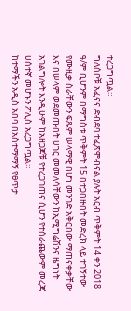ተረጋግጧል።
ግለሰቦቹ አፈናና ድብደባ ተፈጽሞብናል ያሉት አርብ ጥቅምት 14 ቀን 2018 ዓ/ም ቢሆንም በማግስቱ ጥቅምት 15 በተጋበዙበት መድረክ ላይ ተገኝተው የሙዚቃ ስራቸውን ፍጹም ሠላማዊ በሆነ መንገድ አቅርበው ማጠናቀቃቸው እና በሠላም ወደመጡበት ሀገር መመለሳቸውን ከኢሚግሬሽንና ዜግነት አገልግሎት እንዲሁም ከአዘጋጆቹ የተረጋገጠና ሲሆን የተሰራጨውም መረጃ ሀሰተኛ መሆኑን ፖሊስ አረጋግጧል።
ከተማችን አዲስ አበባ በአስተማማኝ የፀጥታ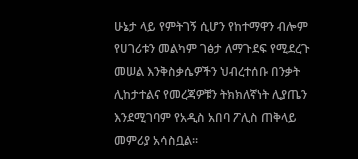ሁኔታ ላይ የምትገኝ ሲሆን የከተማዋን ብሎም የሀገሪቱን መልካም ገፅታ ለማጉደፍ የሚደረጉ መሠል እንቅስቃሴዎችን ህብረተሰቡ በንቃት ሊከታተልና የመረጃዎቹን ትክክለኛነት ሊያጤን እንደሚገባም የአዲስ አበባ ፖሊስ ጠቅላይ መምሪያ አሳስቧል።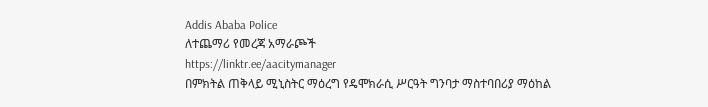Addis Ababa Police
ለተጨማሪ የመረጃ አማራጮች
https://linktr.ee/aacitymanager
በምክትል ጠቅላይ ሚኒስትር ማዕረግ የዴሞክራሲ ሥርዓት ግንባታ ማስተባበሪያ ማዕከል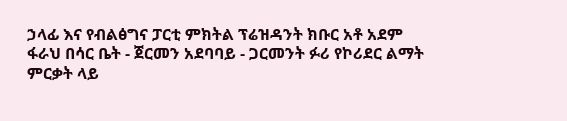ኃላፊ እና የብልፅግና ፓርቲ ምክትል ፕሬዝዳንት ክቡር አቶ አደም ፋራህ በሳር ቤት - ጀርመን አደባባይ - ጋርመንት ፉሪ የኮሪደር ልማት ምርቃት ላይ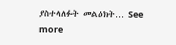ያስተላለፉት መልዕክት… See more